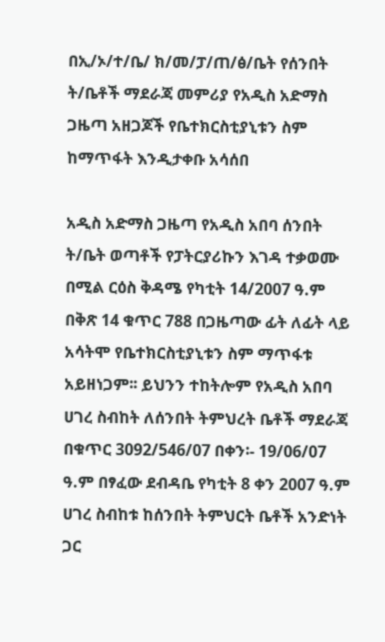በኢ/ኦ/ተ/ቤ/ ክ/መ/ፓ/ጠ/ፅ/ቤት የሰንበት ት/ቤቶች ማደራጃ መምሪያ የአዲስ አድማስ ጋዜጣ አዘጋጆች የቤተክርስቲያኒቱን ስም ከማጥፋት እንዲታቀቡ አሳሰበ

አዲስ አድማስ ጋዜጣ የአዲስ አበባ ሰንበት ት/ቤት ወጣቶች የፓትርያሪኩን እገዳ ተቃወሙ በሚል ርዕስ ቅዳሜ የካቲት 14/2007 ዓ.ም በቅጽ 14 ቁጥር 788 በጋዜጣው ፊት ለፊት ላይ አሳትሞ የቤተክርስቲያኒቱን ስም ማጥፋቱ አይዘነጋም፡፡ ይህንን ተከትሎም የአዲስ አበባ ሀገረ ስብከት ለሰንበት ትምህረት ቤቶች ማደራጃ በቁጥር 3092/546/07 በቀን፡- 19/06/07 ዓ.ም በፃፈው ደብዳቤ የካቲት 8 ቀን 2007 ዓ.ም ሀገረ ስብከቱ ከሰንበት ትምህርት ቤቶች አንድነት ጋር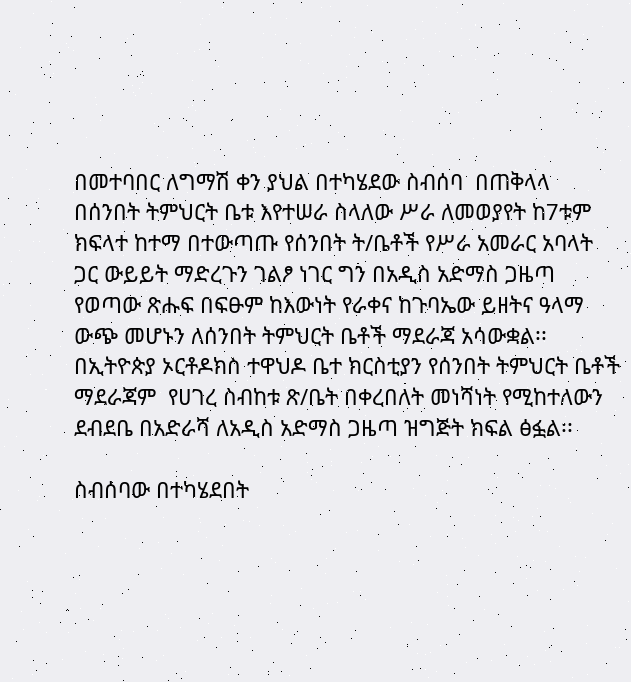በመተባበር ለግማሽ ቀን ያህል በተካሄደው ስብሰባ  በጠቅላላ በሰንበት ትምህርት ቤቱ እየተሠራ ስላለው ሥራ ለመወያየት ከ7ቱም ክፍላተ ከተማ በተውጣጡ የሰንበት ት/ቤቶች የሥራ አመራር አባላት ጋር ውይይት ማድረጉን ገልፆ ነገር ግን በአዲስ አድማስ ጋዜጣ የወጣው ጽሑፍ በፍፁም ከእውነት የራቀና ከጉባኤው ይዘትና ዓላማ ውጭ መሆኑን ለሰንበት ትምህርት ቤቶች ማደራጃ አሳውቋል፡፡ በኢትዮጵያ ኦርቶዶክስ ተዋህዶ ቤተ ክርስቲያን የሰንበት ትምህርት ቤቶች ማደራጃም  የሀገረ ስብከቱ ጽ/ቤት በቀረበለት መነሻነት የሚከተለውን ደብደቤ በአድራሻ ለአዲስ አድማስ ጋዜጣ ዝግጅት ክፍል ፅፏል፡፡

ስብሰባው በተካሄደበት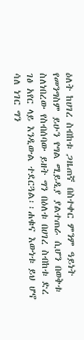ዕለት ከሀገረ ስብከቱ ጋዜጠኛ በስተቀር ምንም ዓይነት የመንግስም ይሁን የግል ሚይዲያ ያልተጠራ ሲሆን በወቅቱ ስለነበረው የስብሰባው ይዘት ግን በዕለቱ በሀገረ ስብከቱ ድረ ገፅ አየር ላይ እንዲውል ተደርጓል፡፡ሐቁና እውነቱ ይህ ሆኖ ሳለ ነገር ግን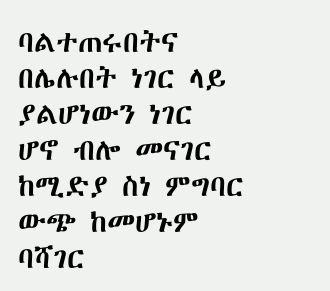ባልተጠሩበትና በሌሉበት ነገር ላይ ያልሆነውን ነገር ሆኖ ብሎ መናገር ከሚድያ ስነ ምግባር ውጭ ከመሆኑም ባሻገር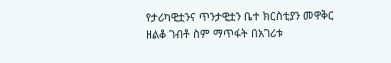የታሪካዊቷንና ጥንታዊቷን ቤተ ክርስቲያን መዋቅር ዘልቆ ገብቶ ስም ማጥፋት በአገሪቱ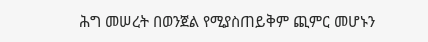ሕግ መሠረት በወንጀል የሚያስጠይቅም ጪምር መሆኑን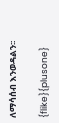ለማሳሰብ እንወዳልን፡፡

{flike}{plusone}